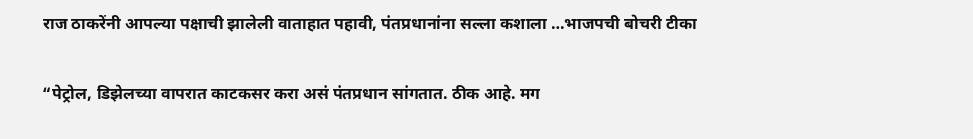राज ठाकरेंनी आपल्या पक्षाची झालेली वाताहात पहावी, पंतप्रधानांना सल्ला कशाला …भाजपची बोचरी टीका

“पेट्रोल, डिझेलच्या वापरात काटकसर करा असं पंतप्रधान सांगतात. ठीक आहे. मग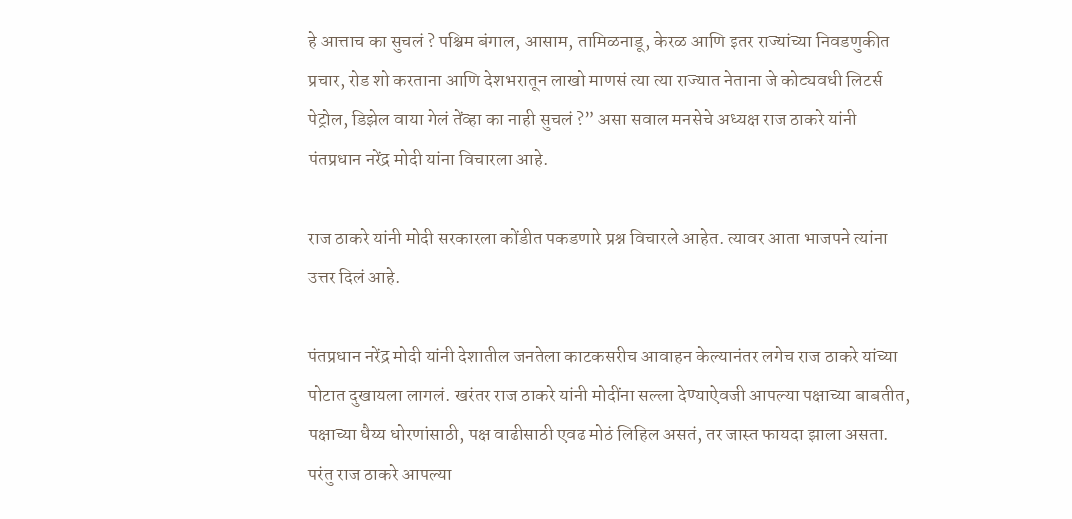हे आत्ताच का सुचलं ? पश्चिम बंगाल, आसाम, तामिळनाडू, केरळ आणि इतर राज्यांच्या निवडणुकीत प्रचार, रोड शो करताना आणि देशभरातून लाखो माणसं त्या त्या राज्यात नेताना जे कोट्यवधी लिटर्स पेट्रोल, डिझेल वाया गेलं तेंव्हा का नाही सुचलं ?” असा सवाल मनसेचे अध्यक्ष राज ठाकरे यांनी पंतप्रधान नरेंद्र मोदी यांना विचारला आहे.

राज ठाकरे यांनी मोदी सरकारला कोंडीत पकडणारे प्रश्न विचारले आहेत. त्यावर आता भाजपने त्यांना उत्तर दिलं आहे.

पंतप्रधान नरेंद्र मोदी यांनी देशातील जनतेला काटकसरीच आवाहन केल्यानंतर लगेच राज ठाकरे यांच्या पोटात दुखायला लागलं. खरंतर राज ठाकरे यांनी मोदींना सल्ला देण्याऐवजी आपल्या पक्षाच्या बाबतीत, पक्षाच्या धैय्य धोरणांसाठी, पक्ष वाढीसाठी एवढ मोठं लिहिल असतं, तर जास्त फायदा झाला असता. परंतु राज ठाकरे आपल्या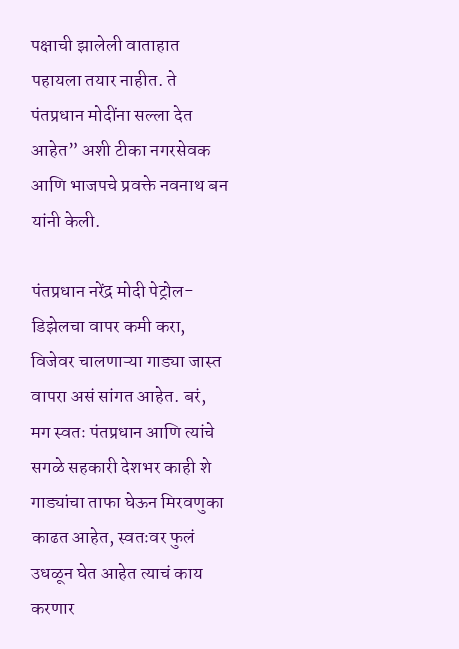पक्षाची झालेली वाताहात पहायला तयार नाहीत. ते पंतप्रधान मोदींना सल्ला देत आहेत” अशी टीका नगरसेवक आणि भाजपचे प्रवक्ते नवनाथ बन यांनी केली.

पंतप्रधान नरेंद्र मोदी पेट्रोल-डिझेलचा वापर कमी करा, विजेवर चालणाऱ्या गाड्या जास्त वापरा असं सांगत आहेत. बरं, मग स्वतः पंतप्रधान आणि त्यांचे सगळे सहकारी देशभर काही शे गाड्यांचा ताफा घेऊन मिरवणुका काढत आहेत, स्वतःवर फुलं उधळून घेत आहेत त्याचं काय करणार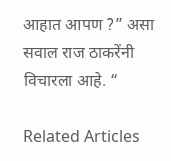आहात आपण ?” असा सवाल राज ठाकरेंनी विचारला आहे. “

Related Articles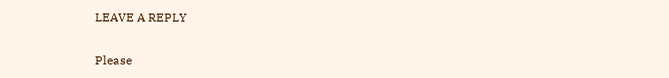LEAVE A REPLY

Please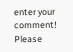enter your comment!
Please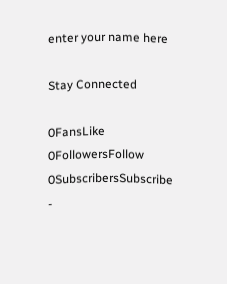enter your name here

Stay Connected

0FansLike
0FollowersFollow
0SubscribersSubscribe
-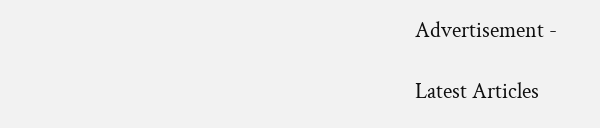Advertisement -

Latest Articles